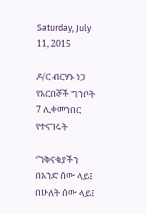Saturday, July 11, 2015

ዶ/ር ብርሃኑ ነጋ የአርበኞች ግንቦት 7 ሊቀመንበር የተናገሩት

‘’ንቅናቄያችን በአንድ ሰው ላይ፤ በሁለት ሰው ላይ፤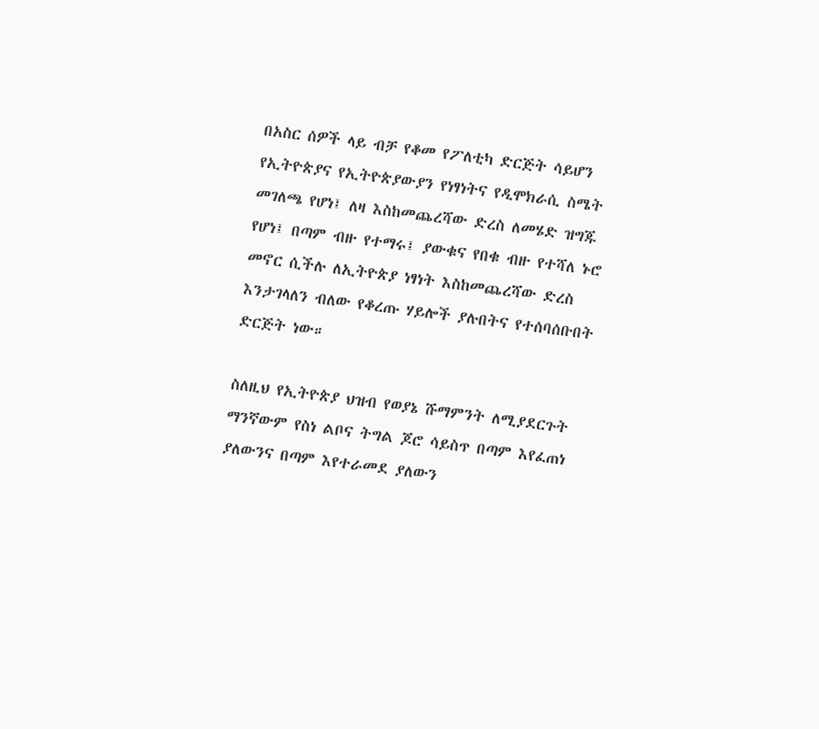በአስር ሰዎች ላይ ብቻ የቆመ የፖለቲካ ድርጅት ሳይሆን የኢትዮጵያና የኢትዮጵያውያን የነፃነትና የዲሞክራሲ ስሜት መገለጫ የሆነ፤ ለዛ እስከመጨረሻው ድረስ ለመሄድ ዝግጁ የሆነ፤ በጣም ብዙ የተማሩ፤ ያውቁና የበቁ ብዙ የተሻለ ኑሮ መኖር ሲችሉ ለኢትዮጵያ ነፃነት እስከመጨረሻው ድረስ እንታገላለን ብለው የቆረጡ ሃይሎች ያሉበትና የተሰባሰቡበት ድርጅት ነው።

ስለዚህ የኢትዮጵያ ህዝብ የወያኔ ሹማምንት ለሚያደርጉት ማንኛውም የስነ ልቦና ትግል ጆሮ ሳይስጥ በጣም እየፈጠነ ያለውንና በጣም እየተራመደ ያለውን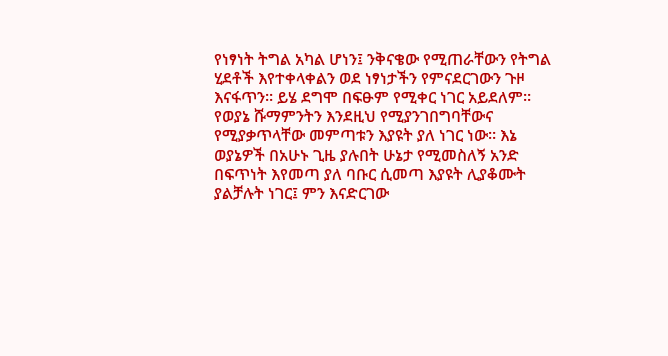የነፃነት ትግል አካል ሆነን፤ ንቅናቄው የሚጠራቸውን የትግል ሂደቶች እየተቀላቀልን ወደ ነፃነታችን የምናደርገውን ጉዞ እናፋጥን። ይሄ ደግሞ በፍፁም የሚቀር ነገር አይደለም። የወያኔ ሹማምንትን እንደዚህ የሚያንገበግባቸውና የሚያቃጥላቸው መምጣቱን እያዩት ያለ ነገር ነው። እኔ ወያኔዎች በአሁኑ ጊዜ ያሉበት ሁኔታ የሚመስለኝ አንድ በፍጥነት እየመጣ ያለ ባቡር ሲመጣ እያዩት ሊያቆሙት ያልቻሉት ነገር፤ ምን እናድርገው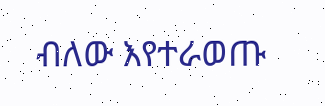ብለው እየተራወጡ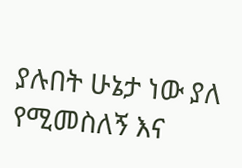ያሉበት ሁኔታ ነው ያለ የሚመስለኝ እና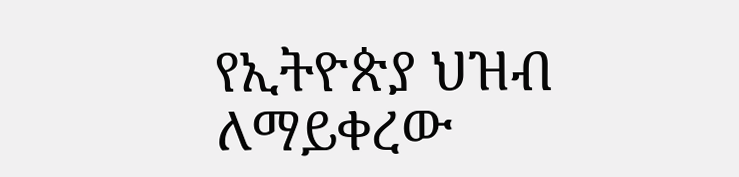የኢትዮጵያ ህዝብ ለማይቀረው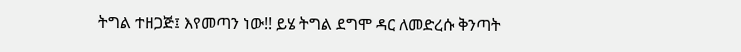ትግል ተዘጋጅ፤ እየመጣን ነው!! ይሄ ትግል ደግሞ ዳር ለመድረሱ ቅንጣት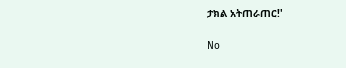ታክል አትጠራጠር!'

No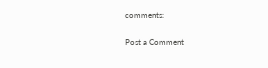comments:

Post a Comment